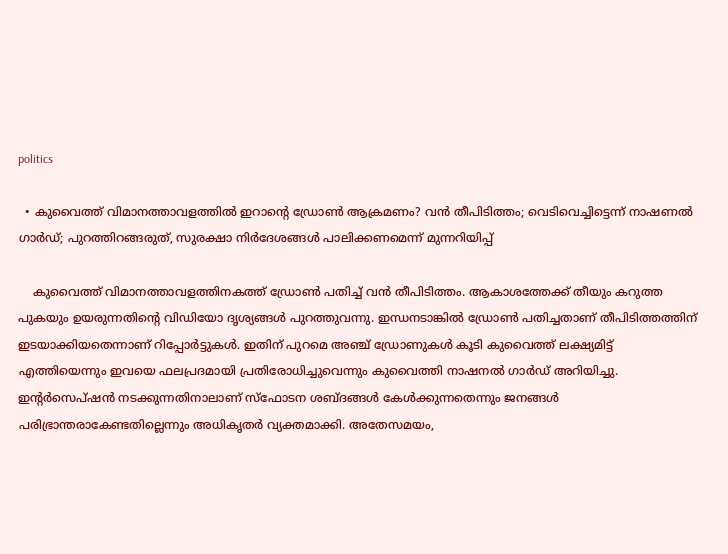politics

  • കുവൈത്ത് വിമാനത്താവളത്തില്‍ ഇറാന്റെ ഡ്രോണ്‍ ആക്രമണം? വന്‍ തീപിടിത്തം; വെടിവെച്ചിട്ടെന്ന് നാഷണല്‍ ഗാര്‍ഡ്; പുറത്തിറങ്ങരുത്, സുരക്ഷാ നിര്‍ദേശങ്ങള്‍ പാലിക്കണമെന്ന് മുന്നറിയിപ്പ്‌

    കുവൈത്ത് വിമാനത്താവളത്തിനകത്ത് ഡ്രോണ്‍ പതിച്ച് വന്‍ തീപിടിത്തം. ആകാശത്തേക്ക് തീയും കറുത്ത പുകയും ഉയരുന്നതിന്‍റെ വിഡിയോ ദൃശ്യങ്ങള്‍ പുറത്തുവന്നു. ഇന്ധനടാങ്കില്‍ ഡ്രോണ്‍ പതിച്ചതാണ് തീപിടിത്തത്തിന് ഇടയാക്കിയതെന്നാണ് റിപ്പോര്‍ട്ടുകള്‍. ഇതിന് പുറമെ അഞ്ച് ഡ്രോണുകള്‍ കൂടി കുവൈത്ത് ലക്ഷ്യമിട്ട് എത്തിയെന്നും ഇവയെ ഫലപ്രദമായി പ്രതിരോധിച്ചുവെന്നും കുവൈത്തി നാഷനല്‍ ഗാര്‍ഡ് അറിയിച്ചു. ഇന്റര്‍സെപ്ഷന്‍ നടക്കുന്നതിനാലാണ് സ്ഫോടന ശബ്ദങ്ങള്‍ കേള്‍ക്കുന്നതെന്നും ജനങ്ങള്‍ പരിഭ്രാന്തരാകേണ്ടതില്ലെന്നും അധികൃതര്‍ വ്യക്തമാക്കി. അതേസമയം,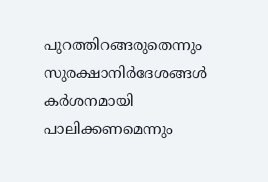പുറത്തിറങ്ങരുതെന്നും സുരക്ഷാനിര്‍ദേശങ്ങള്‍ കര്‍ശനമായി പാലിക്കണമെന്നും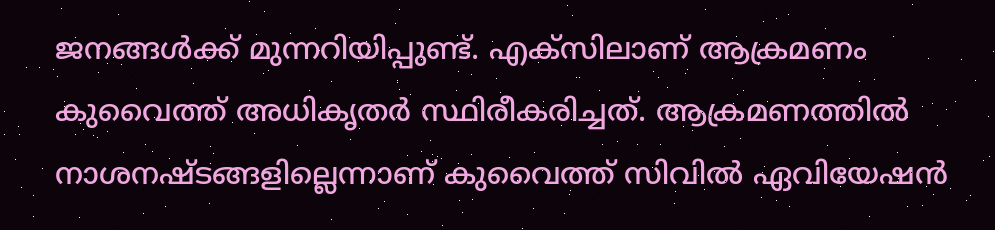ജനങ്ങള്‍ക്ക് മുന്നറിയിപ്പുണ്ട്. എക്സിലാണ് ആക്രമണം കുവൈത്ത് അധികൃതര്‍ സ്ഥിരീകരിച്ചത്. ആക്രമണത്തില്‍ നാശനഷ്ടങ്ങളില്ലെന്നാണ് കുവൈത്ത് സിവില്‍ ഏവിയേഷന്‍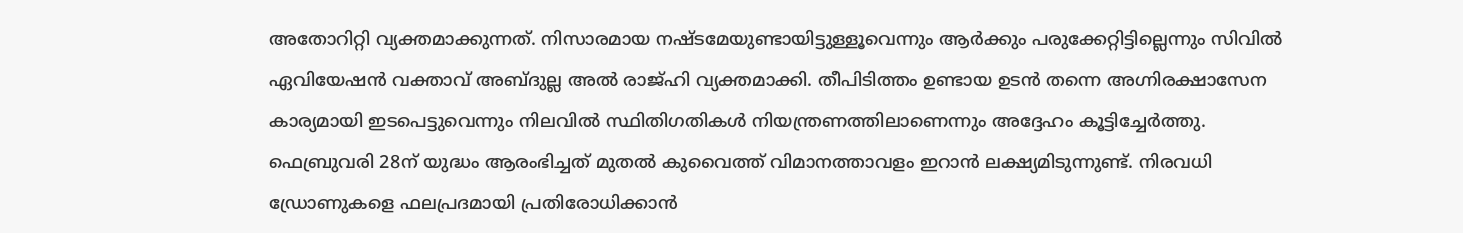അതോറിറ്റി വ്യക്തമാക്കുന്നത്. നിസാരമായ നഷ്ടമേയുണ്ടായിട്ടുള്ളൂവെന്നും ആര്‍ക്കും പരുക്കേറ്റിട്ടില്ലെന്നും സിവില്‍ ഏവിയേഷന്‍ വക്താവ് അബ്ദുല്ല അല്‍ രാജ്ഹി വ്യക്തമാക്കി. തീപിടിത്തം ഉണ്ടായ ഉടന്‍ തന്നെ അഗ്നിരക്ഷാസേന കാര്യമായി ഇടപെട്ടുവെന്നും നിലവില്‍ സ്ഥിതിഗതികള്‍ നിയന്ത്രണത്തിലാണെന്നും അദ്ദേഹം കൂട്ടിച്ചേര്‍ത്തു. ഫെബ്രുവരി 28ന് യുദ്ധം ആരംഭിച്ചത് മുതല്‍ കുവൈത്ത് വിമാനത്താവളം ഇറാന്‍ ലക്ഷ്യമിടുന്നുണ്ട്. നിരവധി ഡ്രോണുകളെ ഫലപ്രദമായി പ്രതിരോധിക്കാന്‍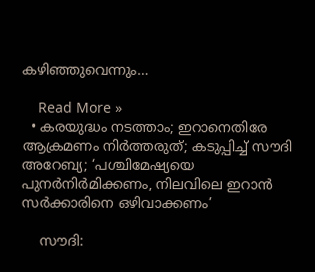കഴിഞ്ഞുവെന്നും…

    Read More »
  • കരയുദ്ധം നടത്താം; ഇറാനെതിരേ ആക്രമണം നിര്‍ത്തരുത്; കടുപ്പിച്ച് സൗദി അറേബ്യ; ‘പശ്ചിമേഷ്യയെ പുനര്‍നിര്‍മിക്കണം, നിലവിലെ ഇറാന്‍ സര്‍ക്കാരിനെ ഒഴിവാക്കണം’

    സൗദി: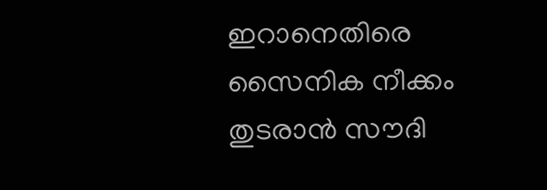ഇറാനെതിരെ സൈനിക നീക്കം തുടരാന്‍ സൗദി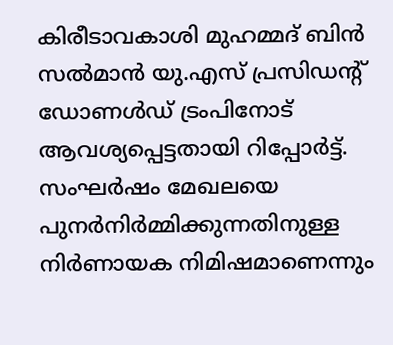കിരീടാവകാശി മുഹമ്മദ് ബിന്‍ സല്‍മാന്‍ യു.എസ് പ്രസിഡന്റ് ഡോണള്‍ഡ് ട്രംപിനോട് ആവശ്യപ്പെട്ടതായി റിപ്പോര്‍ട്ട്. സംഘര്‍ഷം മേഖലയെ പുനര്‍നിര്‍മ്മിക്കുന്നതിനുള്ള നിര്‍ണായക നിമിഷമാണെന്നും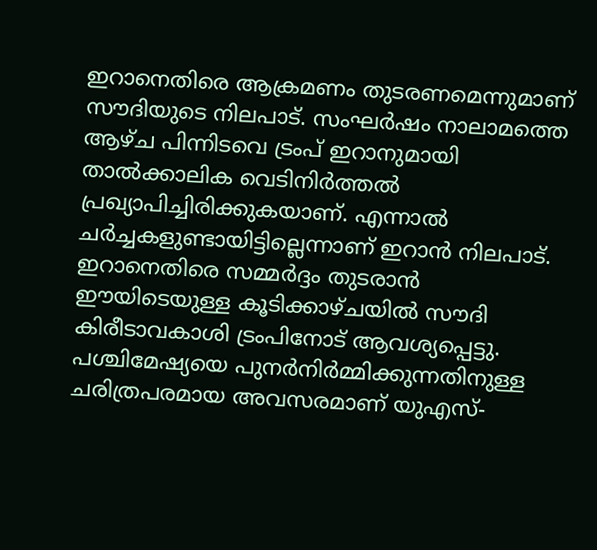ഇറാനെതിരെ ആക്രമണം തുടരണമെന്നുമാണ് സൗദിയുടെ നിലപാട്. സംഘര്‍ഷം നാലാമത്തെ ആഴ്ച പിന്നിടവെ ട്രംപ് ഇറാനുമായി താല്‍ക്കാലിക വെടിനിര്‍ത്തല്‍ പ്രഖ്യാപിച്ചിരിക്കുകയാണ്. എന്നാല്‍ ചര്‍ച്ചകളുണ്ടായിട്ടില്ലെന്നാണ് ഇറാന്‍ നിലപാട്. ഇറാനെതിരെ സമ്മര്‍ദ്ദം തുടരാന്‍ ഈയിടെയുള്ള കൂടിക്കാഴ്ചയില്‍ സൗദി കിരീടാവകാശി ട്രംപിനോട് ആവശ്യപ്പെട്ടു. പശ്ചിമേഷ്യയെ പുനര്‍നിര്‍മ്മിക്കുന്നതിനുള്ള ചരിത്രപരമായ അവസരമാണ് യുഎസ്-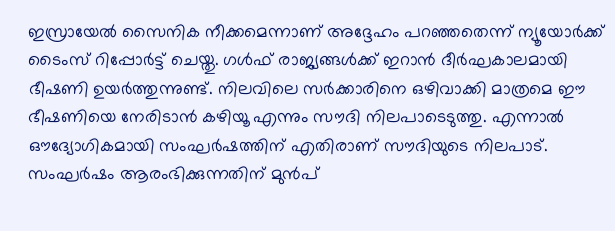ഇസ്രായേല്‍ സൈനിക നീക്കമെന്നാണ് അദ്ദേഹം പറഞ്ഞതെന്ന് ന്യൂയോര്‍ക്ക് ടൈംസ് റിപ്പോര്‍ട്ട് ചെയ്തു. ഗള്‍ഫ് രാജ്യങ്ങള്‍ക്ക് ഇറാന്‍ ദീര്‍ഘകാലമായി ഭീഷണി ഉയര്‍ത്തുന്നുണ്ട്. നിലവിലെ സര്‍ക്കാരിനെ ഒഴിവാക്കി മാത്രമെ ഈ ഭീഷണിയെ നേരിടാന്‍ കഴിയൂ എന്നും സൗദി നിലപാടെടുത്തു. എന്നാല്‍ ഔദ്യോഗികമായി സംഘര്‍ഷത്തിന് എതിരാണ് സൗദിയുടെ നിലപാട്. സംഘര്‍ഷം ആരംഭിക്കുന്നതിന് മുന്‍പ്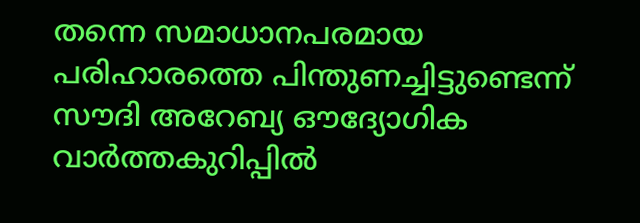തന്നെ സമാധാനപരമായ പരിഹാരത്തെ പിന്തുണച്ചിട്ടുണ്ടെന്ന് സൗദി അറേബ്യ ഔദ്യോഗിക വാര്‍ത്തകുറിപ്പില്‍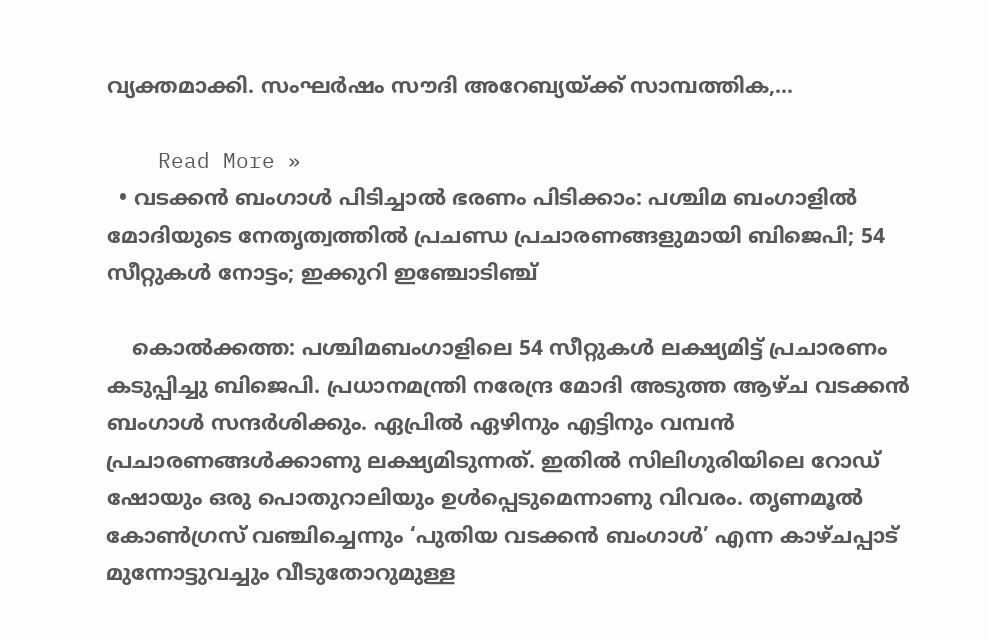വ്യക്തമാക്കി. സംഘര്‍ഷം സൗദി അറേബ്യയ്ക്ക് സാമ്പത്തിക,…

    Read More »
  • വടക്കന്‍ ബംഗാള്‍ പിടിച്ചാല്‍ ഭരണം പിടിക്കാം: പശ്ചിമ ബംഗാളില്‍ മോദിയുടെ നേതൃത്വത്തില്‍ പ്രചണ്ഡ പ്രചാരണങ്ങളുമായി ബിജെപി; 54 സീറ്റുകള്‍ നോട്ടം; ഇക്കുറി ഇഞ്ചോടിഞ്ച്

    കൊല്‍ക്കത്ത: പശ്ചിമബംഗാളിലെ 54 സീറ്റുകള്‍ ലക്ഷ്യമിട്ട് പ്രചാരണം കടുപ്പിച്ചു ബിജെപി. പ്രധാനമന്ത്രി നരേന്ദ്ര മോദി അടുത്ത ആഴ്ച വടക്കന്‍ ബംഗാള്‍ സന്ദര്‍ശിക്കും. ഏപ്രില്‍ ഏഴിനും എട്ടിനും വമ്പന്‍ പ്രചാരണങ്ങള്‍ക്കാണു ലക്ഷ്യമിടുന്നത്. ഇതില്‍ സിലിഗുരിയിലെ റോഡ് ഷോയും ഒരു പൊതുറാലിയും ഉള്‍പ്പെടുമെന്നാണു വിവരം. തൃണമൂല്‍ കോണ്‍ഗ്രസ് വഞ്ചിച്ചെന്നും ‘പുതിയ വടക്കന്‍ ബംഗാള്‍’ എന്ന കാഴ്ചപ്പാട് മുന്നോട്ടുവച്ചും വീടുതോറുമുള്ള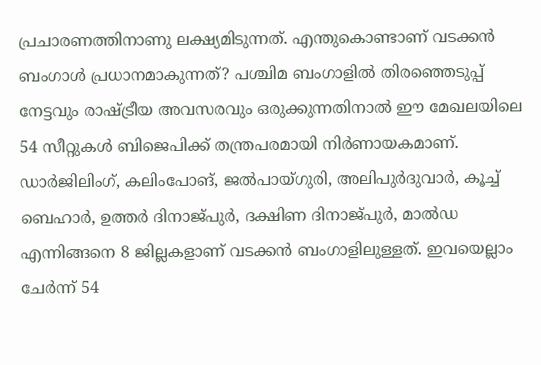പ്രചാരണത്തിനാണു ലക്ഷ്യമിടുന്നത്. എന്തുകൊണ്ടാണ് വടക്കന്‍ ബംഗാള്‍ പ്രധാനമാകുന്നത്? പശ്ചിമ ബംഗാളില്‍ തിരഞ്ഞെടുപ്പ് നേട്ടവും രാഷ്ട്രീയ അവസരവും ഒരുക്കുന്നതിനാല്‍ ഈ മേഖലയിലെ 54 സീറ്റുകള്‍ ബിജെപിക്ക് തന്ത്രപരമായി നിര്‍ണായകമാണ്. ഡാര്‍ജിലിംഗ്, കലിംപോങ്, ജല്‍പായ്ഗുരി, അലിപുര്‍ദുവാര്‍, കൂച്ച് ബെഹാര്‍, ഉത്തര്‍ ദിനാജ്പുര്‍, ദക്ഷിണ ദിനാജ്പുര്‍, മാല്‍ഡ എന്നിങ്ങനെ 8 ജില്ലകളാണ് വടക്കന്‍ ബംഗാളിലുള്ളത്. ഇവയെല്ലാം ചേര്‍ന്ന് 54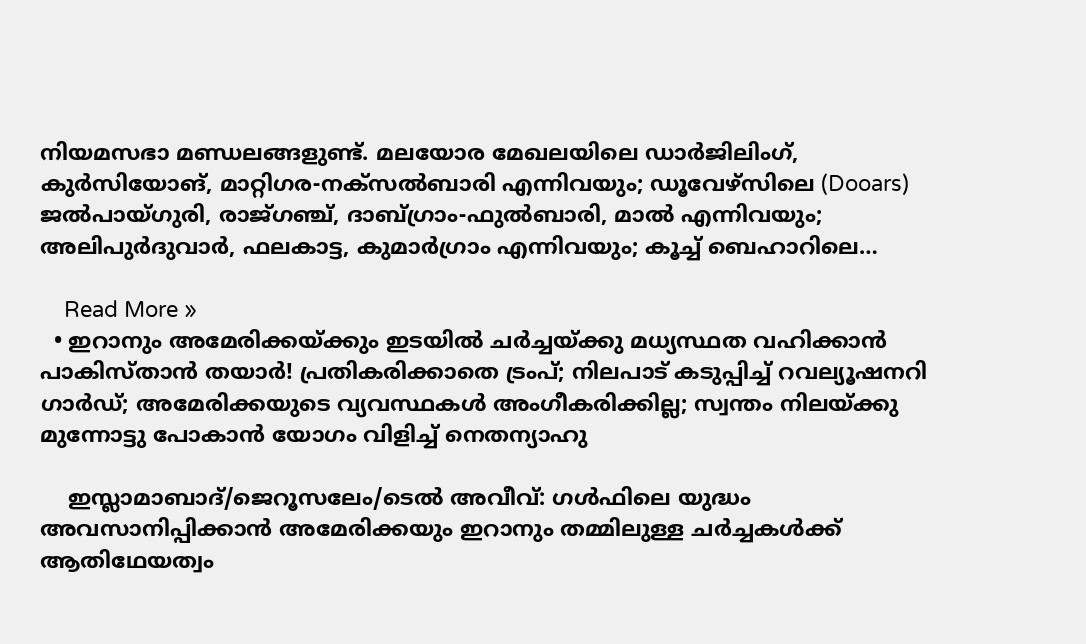നിയമസഭാ മണ്ഡലങ്ങളുണ്ട്. മലയോര മേഖലയിലെ ഡാര്‍ജിലിംഗ്, കുര്‍സിയോങ്, മാറ്റിഗര-നക്‌സല്‍ബാരി എന്നിവയും; ഡൂവേഴ്സിലെ (Dooars) ജല്‍പായ്ഗുരി, രാജ്ഗഞ്ച്, ദാബ്ഗ്രാം-ഫുല്‍ബാരി, മാല്‍ എന്നിവയും; അലിപുര്‍ദുവാര്‍, ഫലകാട്ട, കുമാര്‍ഗ്രാം എന്നിവയും; കൂച്ച് ബെഹാറിലെ…

    Read More »
  • ഇറാനും അമേരിക്കയ്ക്കും ഇടയില്‍ ചര്‍ച്ചയ്ക്കു മധ്യസ്ഥത വഹിക്കാന്‍ പാകിസ്താന്‍ തയാര്‍! പ്രതികരിക്കാതെ ട്രംപ്; നിലപാട് കടുപ്പിച്ച് റവല്യൂഷനറി ഗാര്‍ഡ്; അമേരിക്കയുടെ വ്യവസ്ഥകള്‍ അംഗീകരിക്കില്ല; സ്വന്തം നിലയ്ക്കു മുന്നോട്ടു പോകാന്‍ യോഗം വിളിച്ച് നെതന്യാഹു

    ഇസ്ലാമാബാദ്/ജെറൂസലേം/ടെല്‍ അവീവ്: ഗള്‍ഫിലെ യുദ്ധം അവസാനിപ്പിക്കാന്‍ അമേരിക്കയും ഇറാനും തമ്മിലുള്ള ചര്‍ച്ചകള്‍ക്ക് ആതിഥേയത്വം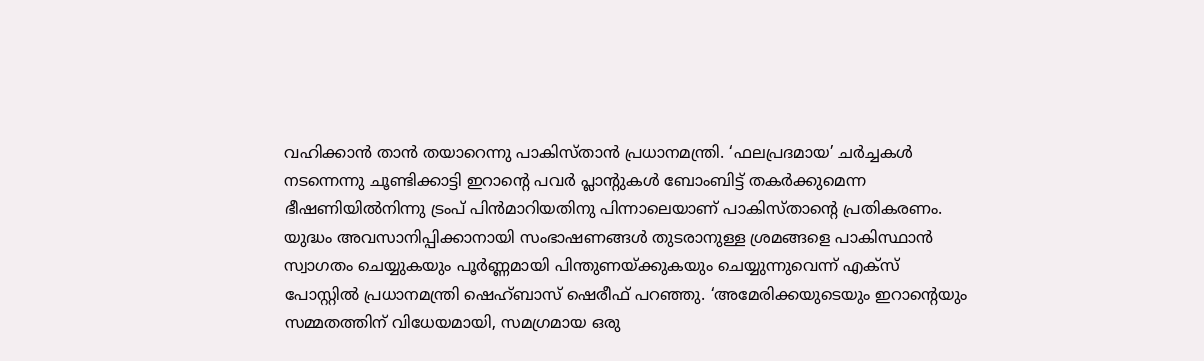വഹിക്കാന്‍ താന്‍ തയാറെന്നു പാകിസ്താന്‍ പ്രധാനമന്ത്രി. ‘ഫലപ്രദമായ’ ചര്‍ച്ചകള്‍ നടന്നെന്നു ചൂണ്ടിക്കാട്ടി ഇറാന്റെ പവര്‍ പ്ലാന്റുകള്‍ ബോംബിട്ട് തകര്‍ക്കുമെന്ന ഭീഷണിയില്‍നിന്നു ട്രംപ് പിന്‍മാറിയതിനു പിന്നാലെയാണ് പാകിസ്താന്റെ പ്രതികരണം. യുദ്ധം അവസാനിപ്പിക്കാനായി സംഭാഷണങ്ങള്‍ തുടരാനുള്ള ശ്രമങ്ങളെ പാകിസ്ഥാന്‍ സ്വാഗതം ചെയ്യുകയും പൂര്‍ണ്ണമായി പിന്തുണയ്ക്കുകയും ചെയ്യുന്നുവെന്ന് എക്‌സ് പോസ്റ്റില്‍ പ്രധാനമന്ത്രി ഷെഹ്ബാസ് ഷെരീഫ് പറഞ്ഞു. ‘അമേരിക്കയുടെയും ഇറാന്റെയും സമ്മതത്തിന് വിധേയമായി, സമഗ്രമായ ഒരു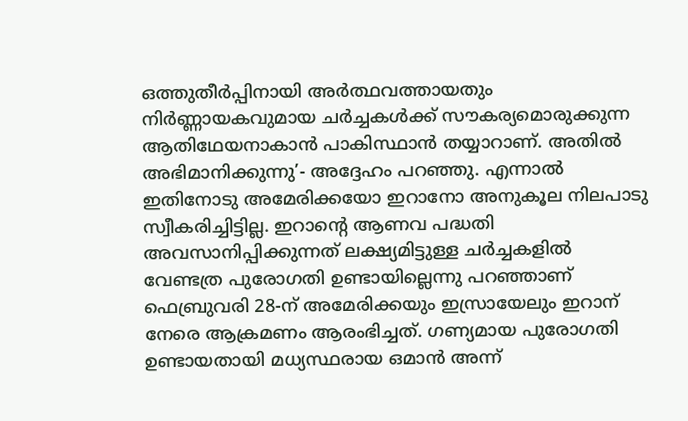ഒത്തുതീര്‍പ്പിനായി അര്‍ത്ഥവത്തായതും നിര്‍ണ്ണായകവുമായ ചര്‍ച്ചകള്‍ക്ക് സൗകര്യമൊരുക്കുന്ന ആതിഥേയനാകാന്‍ പാകിസ്ഥാന്‍ തയ്യാറാണ്. അതില്‍ അഭിമാനിക്കുന്നു’- അദ്ദേഹം പറഞ്ഞു. എന്നാല്‍ ഇതിനോടു അമേരിക്കയോ ഇറാനോ അനുകൂല നിലപാടു സ്വീകരിച്ചിട്ടില്ല. ഇറാന്റെ ആണവ പദ്ധതി അവസാനിപ്പിക്കുന്നത് ലക്ഷ്യമിട്ടുള്ള ചര്‍ച്ചകളില്‍ വേണ്ടത്ര പുരോഗതി ഉണ്ടായില്ലെന്നു പറഞ്ഞാണ് ഫെബ്രുവരി 28-ന് അമേരിക്കയും ഇസ്രായേലും ഇറാന് നേരെ ആക്രമണം ആരംഭിച്ചത്. ഗണ്യമായ പുരോഗതി ഉണ്ടായതായി മധ്യസ്ഥരായ ഒമാന്‍ അന്ന്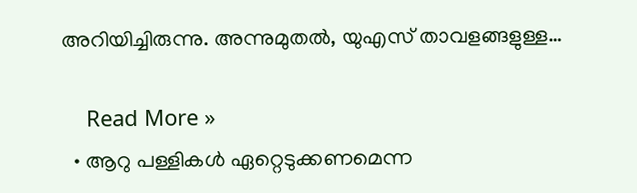അറിയിച്ചിരുന്നു. അന്നുമുതല്‍, യുഎസ് താവളങ്ങളുള്ള…

    Read More »
  • ആറു പള്ളികള്‍ ഏറ്റെടുക്കണമെന്ന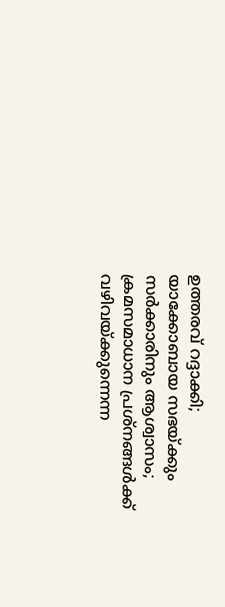ഉത്തരവ് റദ്ദാക്കി; യാക്കോബായ സഭയ്ക്കും സര്‍ക്കാരിനും ആശ്വാസം; ക്രമസമാധാന പ്രശ്‌നങ്ങള്‍ക്ക് വഴിവയ്ക്കുന്നെന്ന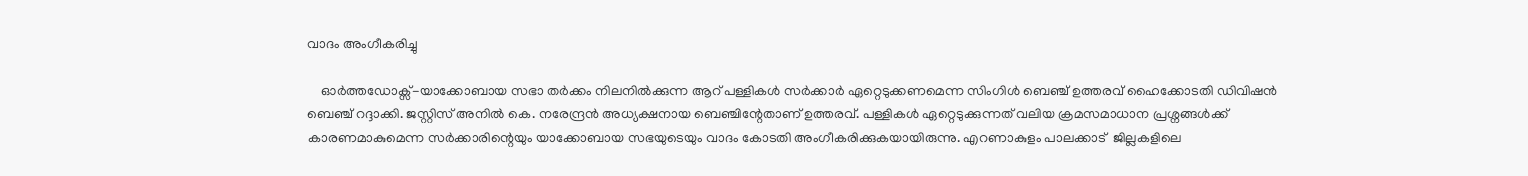വാദം അംഗീകരിച്ചു

    ഓർത്തഡോക്സ്-യാക്കോബായ സഭാ തർക്കം നിലനിൽക്കുന്ന ആറ് പള്ളികൾ സർക്കാർ ഏറ്റെടുക്കണമെന്ന സിംഗിൾ ബെഞ്ച് ഉത്തരവ് ഹൈക്കോടതി ഡിവിഷൻ ബെഞ്ച് റദ്ദാക്കി. ജസ്റ്റിസ് അനിൽ കെ. നരേന്ദ്രൻ അധ്യക്ഷനായ ബെഞ്ചിന്റേതാണ് ഉത്തരവ്. പള്ളികൾ ഏറ്റെടുക്കുന്നത് വലിയ ക്രമസമാധാന പ്രശ്നങ്ങൾക്ക് കാരണമാകുമെന്ന സർക്കാരിന്റെയും യാക്കോബായ സഭയുടെയും വാദം കോടതി അംഗീകരിക്കുകയായിരുന്നു. എറണാകുളം പാലക്കാട്  ജില്ലകളിലെ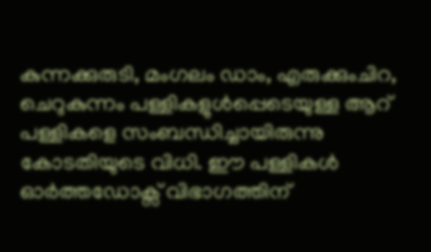കുന്നക്കുരുടി, മംഗലം ഡാം, എരുക്കുംചിറ, ചെറുകുന്നം പള്ളികളുൾപ്പെടെയുള്ള ആറ് പള്ളികളെ സംബന്ധിച്ചായിരുന്നു കോടതിയുടെ വിധി. ഈ പള്ളികൾ ഓർത്തഡോക്സ് വിഭാഗത്തിന്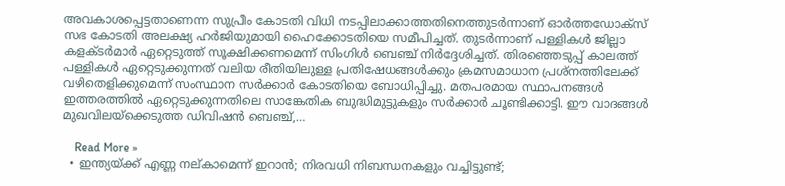അവകാശപ്പെട്ടതാണെന്ന സുപ്രീം കോടതി വിധി നടപ്പിലാക്കാത്തതിനെത്തുടർന്നാണ് ഓർത്തഡോക്സ് സഭ കോടതി അലക്ഷ്യ ഹർജിയുമായി ഹൈക്കോടതിയെ സമീപിച്ചത്. തുടർന്നാണ് പള്ളികൾ ജില്ലാ കളക്ടർമാർ ഏറ്റെടുത്ത് സൂക്ഷിക്കണമെന്ന് സിംഗിൾ ബെഞ്ച് നിർദ്ദേശിച്ചത്. തിരഞ്ഞെടുപ്പ് കാലത്ത് പള്ളികൾ ഏറ്റെടുക്കുന്നത് വലിയ രീതിയിലുള്ള പ്രതിഷേധങ്ങൾക്കും ക്രമസമാധാന പ്രശ്നത്തിലേക്ക് വഴിതെളിക്കുമെന്ന് സംസ്ഥാന സർക്കാർ കോടതിയെ ബോധിപ്പിച്ചു. മതപരമായ സ്ഥാപനങ്ങൾ ഇത്തരത്തിൽ ഏറ്റെടുക്കുന്നതിലെ സാങ്കേതിക ബുദ്ധിമുട്ടുകളും സർക്കാർ ചൂണ്ടിക്കാട്ടി. ഈ വാദങ്ങൾ മുഖവിലയ്ക്കെടുത്ത ഡിവിഷൻ ബെഞ്ച്,…

    Read More »
  • ഇന്ത്യയ്ക്ക് എണ്ണ നല്കാമെന്ന് ഇറാൻ; നിരവധി നിബന്ധനകളും വച്ചിട്ടുണ്ട്;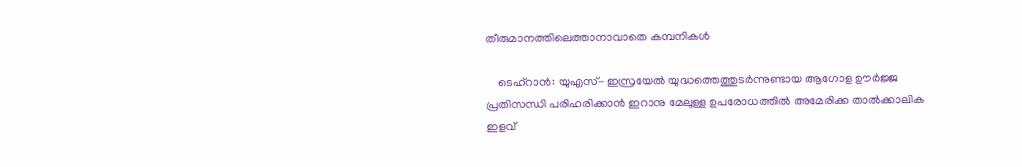തീരുമാനത്തിലെത്താനാവാതെ കമ്പനികൾ

    ടെഹ്റാൻ: യുഎസ്- ഇസ്രയേല്‍ യുദ്ധത്തെത്തുടര്‍ന്നുണ്ടായ ആഗോള ഊര്‍ജ്ജ പ്രതിസന്ധി പരിഹരിക്കാന്‍ ഇറാനു മേലുള്ള ഉപരോധത്തില്‍ അമേരിക്ക താല്‍ക്കാലിക ഇളവ്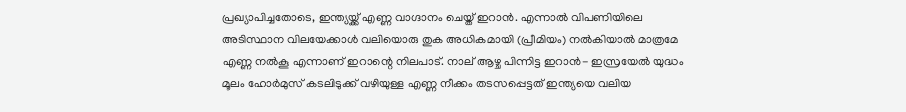പ്രഖ്യാപിച്ചതോടെ, ഇന്ത്യയ്ക്ക് എണ്ണ വാഗ്ദാനം ചെയ്ത് ഇറാന്‍. എന്നാല്‍ വിപണിയിലെ അടിസ്ഥാന വിലയേക്കാള്‍ വലിയൊരു തുക അധികമായി (പ്രീമിയം) നല്‍കിയാല്‍ മാത്രമേ എണ്ണ നല്‍കൂ എന്നാണ് ഇറാന്റെ നിലപാട്. നാല് ആഴ്ച പിന്നിട്ട ഇറാന്‍- ഇസ്രയേല്‍ യുദ്ധം മൂലം ഹോര്‍മുസ് കടലിടുക്ക് വഴിയുള്ള എണ്ണ നീക്കം തടസപ്പെട്ടത് ഇന്ത്യയെ വലിയ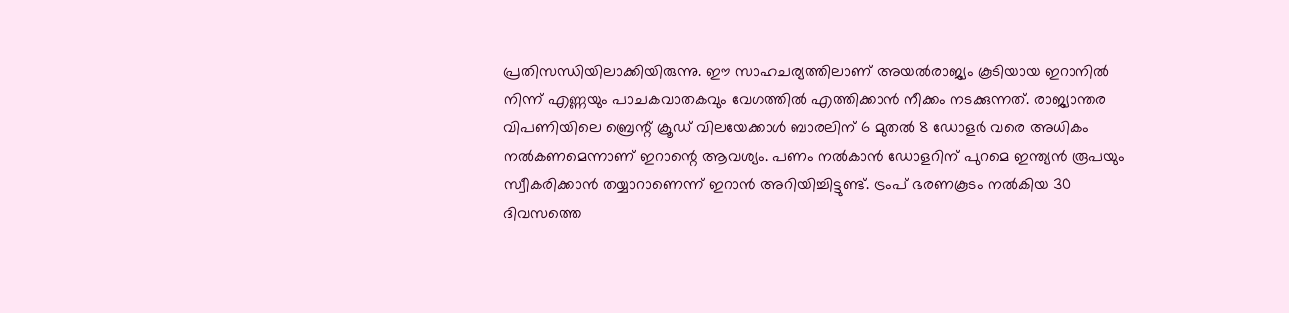പ്രതിസന്ധിയിലാക്കിയിരുന്നു. ഈ സാഹചര്യത്തിലാണ് അയല്‍രാജ്യം കൂടിയായ ഇറാനില്‍ നിന്ന് എണ്ണയും പാചകവാതകവും വേഗത്തില്‍ എത്തിക്കാന്‍ നീക്കം നടക്കുന്നത്. രാജ്യാന്തര വിപണിയിലെ ബ്രെന്റ് ക്രൂഡ് വിലയേക്കാള്‍ ബാരലിന് 6 മുതല്‍ 8 ഡോളര്‍ വരെ അധികം നല്‍കണമെന്നാണ് ഇറാന്റെ ആവശ്യം. പണം നല്‍കാന്‍ ഡോളറിന് പുറമെ ഇന്ത്യന്‍ രൂപയും സ്വീകരിക്കാന്‍ തയ്യാറാണെന്ന് ഇറാന്‍ അറിയിച്ചിട്ടുണ്ട്. ട്രംപ് ഭരണകൂടം നല്‍കിയ 30 ദിവസത്തെ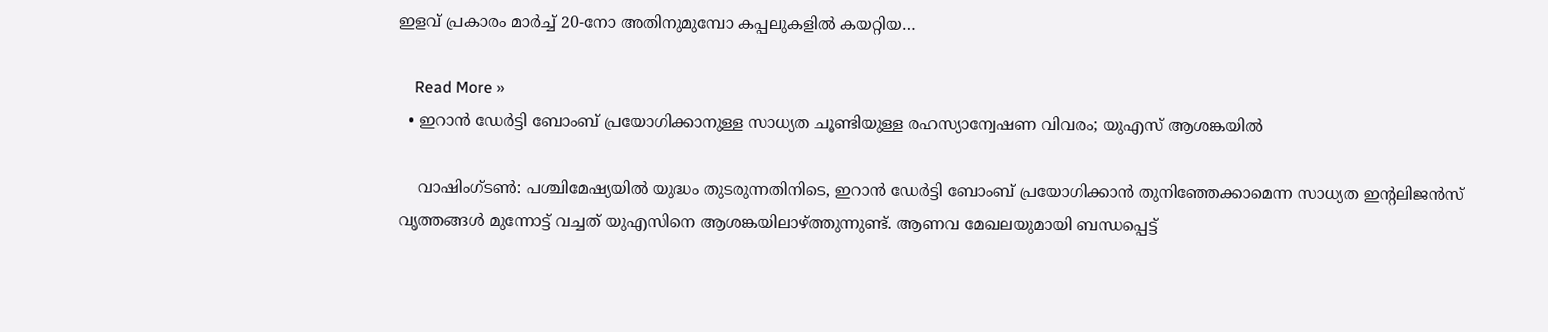ഇളവ് പ്രകാരം മാര്‍ച്ച് 20-നോ അതിനുമുമ്പോ കപ്പലുകളില്‍ കയറ്റിയ…

    Read More »
  • ഇറാൻ ഡേർട്ടി ബോംബ് പ്ര‌യോഗിക്കാനുള്ള സാധ്യത ചൂണ്ടിയുള്ള രഹസ്യാന്വേഷണ വിവരം; യുഎസ് ആശങ്കയിൽ

    വാഷിംഗ്ടൺ: പശ്ചിമേഷ്യയിൽ യുദ്ധം തുടരുന്നതിനിടെ, ഇറാൻ ഡേർട്ടി ബോംബ് പ്ര‌യോഗിക്കാൻ തുനിഞ്ഞേക്കാമെന്ന സാധ്യത ഇന്റലിജൻസ് വൃത്തങ്ങൾ മുന്നോട്ട് വച്ചത് യുഎസിനെ ആശങ്കയിലാഴ്ത്തുന്നുണ്ട്. ആണവ മേഖലയുമായി ബന്ധപ്പെട്ട്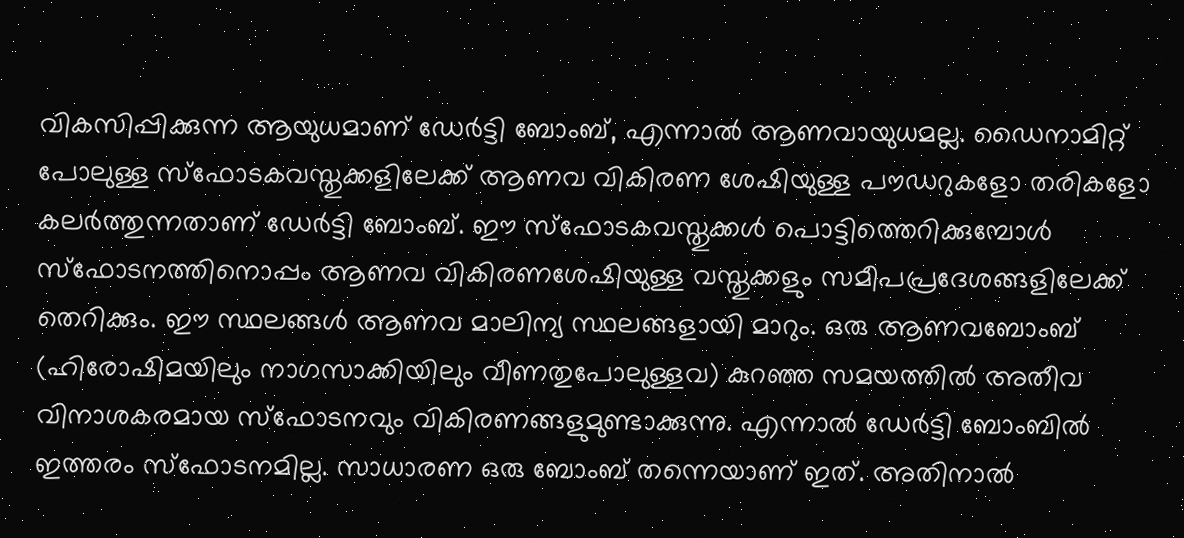വികസിപ്പിക്കുന്ന ആയുധമാണ് ഡേർട്ടി ബോംബ്, എന്നാൽ ആണവായുധമല്ല. ഡൈനാമിറ്റ് പോലുള്ള സ്ഫോടകവസ്തുക്കളിലേക്ക് ആണവ വികിരണ ശേഷിയുള്ള പൗഡറുകളോ തരികളോ കലർത്തുന്നതാണ് ഡേർട്ടി ബോംബ്. ഈ സ്ഫോടകവസ്തുക്കൾ പൊട്ടിത്തെറിക്കുമ്പോൾ സ്ഫോടനത്തിനൊപ്പം ആണവ വികിരണശേഷിയുള്ള വസ്തുക്കളും സമീപപ്രദേശങ്ങളിലേക്ക് തെറിക്കും. ഈ സ്ഥലങ്ങൾ ആണവ മാലിന്യ സ്ഥലങ്ങളായി മാറും. ഒരു ആണവബോംബ് (ഹിരോഷിമയിലും നാഗസാക്കിയിലും വീണതുപോലുള്ളവ) കുറഞ്ഞ സമയത്തിൽ അതീവ വിനാശകരമായ സ്ഫോടനവും വികിരണങ്ങളുമുണ്ടാക്കുന്നു. എന്നാൽ ഡേർട്ടി ബോംബിൽ ഇത്തരം സ്ഫോടനമില്ല. സാധാരണ ഒരു ബോംബ് തന്നെയാണ് ഇത്. അതിനാൽ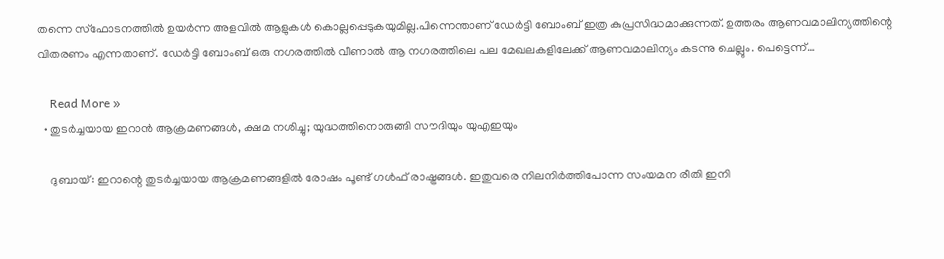തന്നെ സ്ഫോടനത്തിൽ ഉയർന്ന അളവിൽ ആളുകൾ കൊല്ലപ്പെടുകയുമില്ല.പിന്നെന്താണ് ഡേർട്ടി ബോംബ് ഇത്ര കുപ്രസിദ്ധമാക്കുന്നത്. ഉത്തരം ആണവമാലിന്യത്തിന്റെ വിതരണം എന്നതാണ്. ഡേർട്ടി ബോംബ് ഒരു നഗരത്തിൽ വീണാൽ ആ നഗരത്തിലെ പല മേഖലകളിലേക്ക് ആണവമാലിന്യം കടന്നു ചെല്ലും. പെട്ടെന്ന്…

    Read More »
  • തുടർച്ചയായ ഇറാൻ ആക്രമണങ്ങൾ, ക്ഷമ നശിച്ചു; യുദ്ധത്തിനൊരുങ്ങി സൗദിയും യുഎഇയും

    ദുബായ്: ഇറാന്റെ തുടർച്ചയായ ആക്രമണങ്ങളിൽ രോഷം പൂണ്ട് ഗൾഫ് രാഷ്ട്രങ്ങൾ. ഇതുവരെ നിലനിർത്തിപോന്ന സംയമന രീതി ഇനി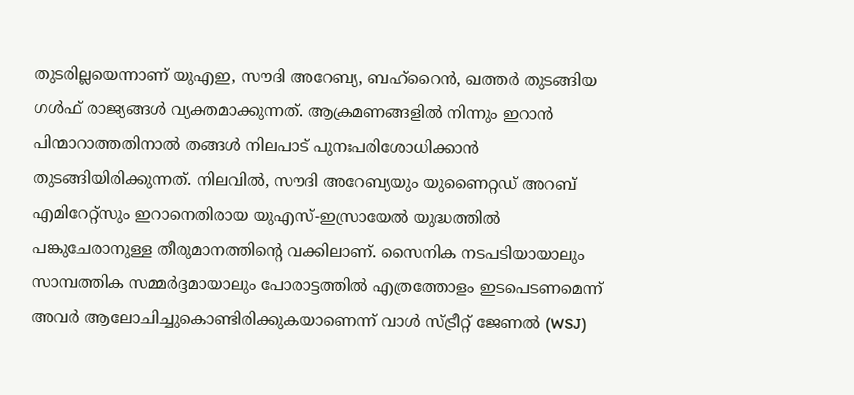തുടരില്ലയെന്നാണ് യുഎഇ, സൗദി അറേബ്യ, ബഹ്‌റൈൻ, ഖത്തർ തുടങ്ങിയ ഗൾഫ് രാജ്യങ്ങൾ വ്യക്തമാക്കുന്നത്. ആക്രമണങ്ങളിൽ നിന്നും ഇറാൻ പിന്മാറാത്തതിനാൽ തങ്ങൾ നിലപാട് പുനഃപരിശോധിക്കാൻ തുടങ്ങിയിരിക്കുന്നത്. നിലവിൽ, സൗദി അറേബ്യയും യുണൈറ്റഡ് അറബ് എമിറേറ്റ്‌സും ഇറാനെതിരായ യുഎസ്-ഇസ്രായേൽ യുദ്ധത്തിൽ പങ്കുചേരാനുള്ള തീരുമാനത്തിന്റെ വക്കിലാണ്. സൈനിക നടപടിയായാലും സാമ്പത്തിക സമ്മർദ്ദമായാലും പോരാട്ടത്തിൽ എത്രത്തോളം ഇടപെടണമെന്ന് അവർ ആലോചിച്ചുകൊണ്ടിരിക്കുകയാണെന്ന് വാൾ സ്ട്രീറ്റ് ജേണൽ (WSJ)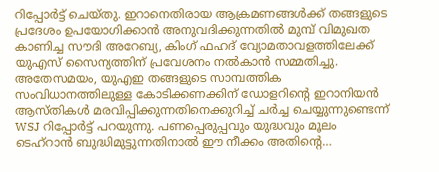റിപ്പോർട്ട് ചെയ്തു. ഇറാനെതിരായ ആക്രമണങ്ങൾക്ക് തങ്ങളുടെ പ്രദേശം ഉപയോഗിക്കാൻ അനുവദിക്കുന്നതിൽ മുമ്പ് വിമുഖത കാണിച്ച സൗദി അറേബ്യ, കിംഗ് ഫഹദ് വ്യോമതാവളത്തിലേക്ക് യുഎസ് സൈന്യത്തിന് പ്രവേശനം നൽകാൻ സമ്മതിച്ചു. അതേസമയം, യുഎഇ തങ്ങളുടെ സാമ്പത്തിക സംവിധാനത്തിലുള്ള കോടിക്കണക്കിന് ഡോളറിന്റെ ഇറാനിയൻ ആസ്തികൾ മരവിപ്പിക്കുന്നതിനെക്കുറിച്ച് ചർച്ച ചെയ്യുന്നുണ്ടെന്ന് WSJ റിപ്പോർട്ട് പറയുന്നു. പണപ്പെരുപ്പവും യുദ്ധവും മൂലം ടെഹ്‌റാൻ ബുദ്ധിമുട്ടുന്നതിനാൽ ഈ നീക്കം അതിന്റെ…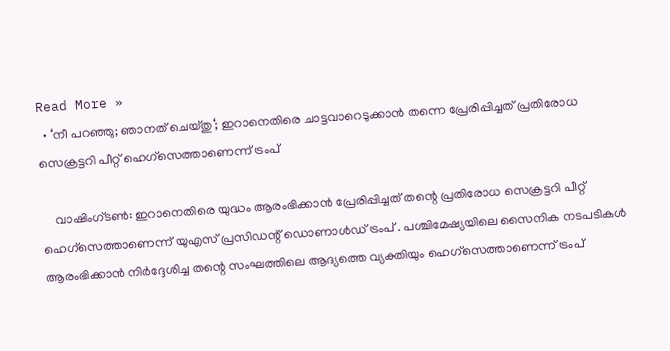Read More »
  • ‘നീ പറഞ്ഞു; ഞാനത് ചെയ്തു‘; ഇറാനെതിരെ ചാട്ടവാറെടുക്കാൻ തന്നെ പ്രേരിപ്പിച്ചത് പ്രതിരോധ സെക്രട്ടറി പീറ്റ് ഹെഗ്‌സെത്താണെന്ന് ട്രംപ്

    വാഷിംഗ്ടൺ: ഇറാനെതിരെ യുദ്ധം ആരംഭിക്കാൻ പ്രേരിപ്പിച്ചത് തന്റെ പ്രതിരോധ സെക്രട്ടറി പീറ്റ് ഹെഗ്‌സെത്താണെന്ന് യുഎസ് പ്രസിഡന്റ് ഡൊണാൾഡ് ട്രംപ് . പശ്ചിമേഷ്യയിലെ സൈനിക നടപടികൾ ആരംഭിക്കാൻ നിർദ്ദേശിച്ച തന്റെ സംഘത്തിലെ ആദ്യത്തെ വ്യക്തിയും ഹെഗ്‌സെത്താണെന്ന് ട്രംപ്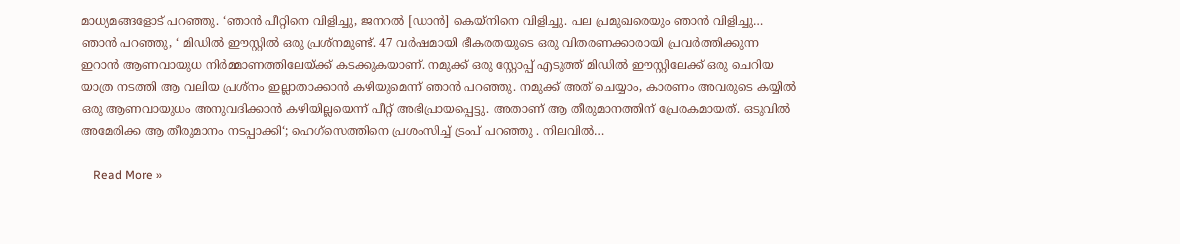മാധ്യമങ്ങളോട് പറഞ്ഞു. ‘ഞാൻ പീറ്റിനെ വിളിച്ചു, ജനറൽ [ഡാൻ] കെയ്‌നിനെ വിളിച്ചു. പല പ്രമുഖരെയും ഞാൻ വിളിച്ചു… ഞാൻ പറഞ്ഞു, ‘ മിഡിൽ ഈസ്റ്റിൽ ഒരു പ്രശ്‌നമുണ്ട്. 47 വർഷമായി ഭീകരതയുടെ ഒരു വിതരണക്കാരായി പ്രവർത്തിക്കുന്ന ഇറാൻ ആണവായുധ നിർമ്മാണത്തിലേയ്ക്ക് കടക്കുകയാണ്. നമുക്ക് ഒരു സ്റ്റോപ്പ് എടുത്ത് മിഡിൽ ഈസ്റ്റിലേക്ക് ഒരു ചെറിയ യാത്ര നടത്തി ആ വലിയ പ്രശ്‌നം ഇല്ലാതാക്കാൻ കഴിയുമെന്ന് ഞാൻ പറഞ്ഞു. നമുക്ക് അത് ചെയ്യാം, കാരണം അവരുടെ കയ്യിൽ ഒരു ആണവായുധം അനുവദിക്കാൻ കഴിയില്ലയെന്ന് പീറ്റ് അഭിപ്രായപ്പെട്ടു. അതാണ് ആ തീരുമാനത്തിന് പ്രേരകമായത്. ഒടുവിൽ അമേരിക്ക ആ തീരുമാനം നടപ്പാക്കി‘; ഹെഗ്‌സെത്തിനെ പ്രശംസിച്ച് ട്രംപ് പറഞ്ഞു . നിലവിൽ…

    Read More »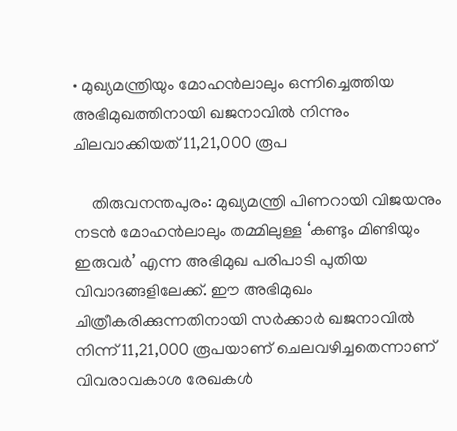• മുഖ്യമന്ത്രിയും മോഹൻലാലും ഒന്നിച്ചെത്തിയ അഭിമുഖത്തിനായി ഖജനാവിൽ നിന്നും ചിലവാക്കിയത് 11,21,000 രൂപ

    തിരുവനന്തപുരം: മുഖ്യമന്ത്രി പിണറായി വിജയനും നടൻ മോഹൻലാലും തമ്മിലുള്ള ‘കണ്ടും മിണ്ടിയും ഇരുവർ’ എന്ന അഭിമുഖ പരിപാടി പുതിയ വിവാദങ്ങളിലേക്ക്. ഈ അഭിമുഖം ചിത്രീകരിക്കുന്നതിനായി സർക്കാർ ഖജനാവിൽ നിന്ന് 11,21,000 രൂപയാണ് ചെലവഴിച്ചതെന്നാണ് വിവരാവകാശ രേഖകൾ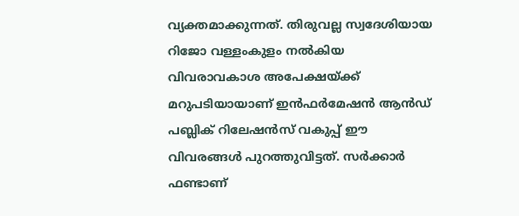വ്യക്തമാക്കുന്നത്. തിരുവല്ല സ്വദേശിയായ റിജോ വള്ളംകുളം നൽകിയ വിവരാവകാശ അപേക്ഷയ്ക്ക് മറുപടിയായാണ് ഇൻഫർമേഷൻ ആൻഡ് പബ്ലിക് റിലേഷൻസ് വകുപ്പ് ഈ വിവരങ്ങൾ പുറത്തുവിട്ടത്. സർക്കാർ ഫണ്ടാണ്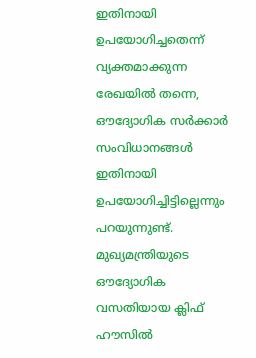ഇതിനായി ഉപയോഗിച്ചതെന്ന് വ്യക്തമാക്കുന്ന രേഖയിൽ തന്നെ, ഔദ്യോഗിക സർക്കാർ സംവിധാനങ്ങൾ ഇതിനായി ഉപയോഗിച്ചിട്ടില്ലെന്നും പറയുന്നുണ്ട്. മുഖ്യമന്ത്രിയുടെ ഔദ്യോഗിക വസതിയായ ക്ലിഫ് ഹൗസിൽ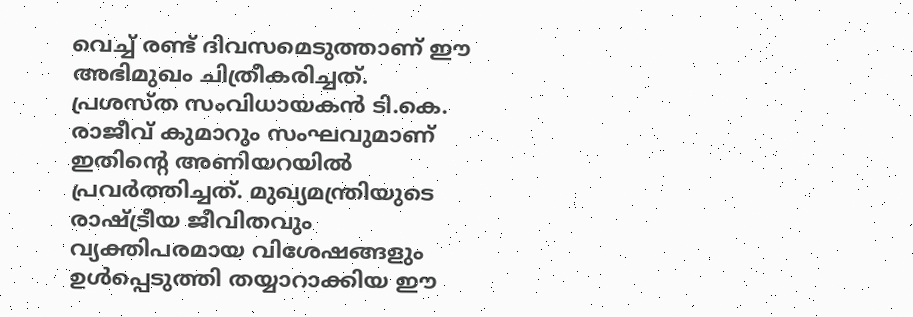വെച്ച് രണ്ട് ദിവസമെടുത്താണ് ഈ അഭിമുഖം ചിത്രീകരിച്ചത്. പ്രശസ്ത സംവിധായകൻ ടി.കെ. രാജീവ് കുമാറും സംഘവുമാണ് ഇതിന്റെ അണിയറയിൽ പ്രവർത്തിച്ചത്. മുഖ്യമന്ത്രിയുടെ രാഷ്ട്രീയ ജീവിതവും വ്യക്തിപരമായ വിശേഷങ്ങളും ഉൾപ്പെടുത്തി തയ്യാറാക്കിയ ഈ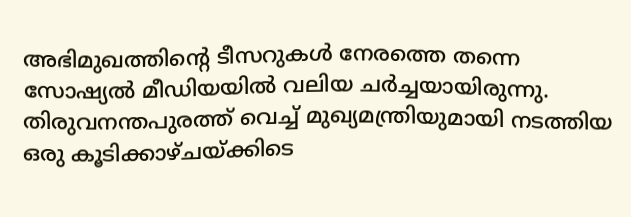അഭിമുഖത്തിന്റെ ടീസറുകൾ നേരത്തെ തന്നെ സോഷ്യൽ മീഡിയയിൽ വലിയ ചർച്ചയായിരുന്നു. തിരുവനന്തപുരത്ത് വെച്ച് മുഖ്യമന്ത്രിയുമായി നടത്തിയ ഒരു കൂടിക്കാഴ്ചയ്ക്കിടെ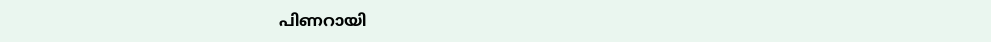പിണറായി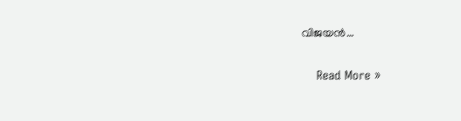വിജയൻ…

    Read More »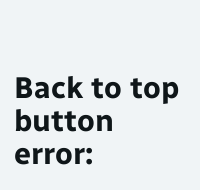Back to top button
error: